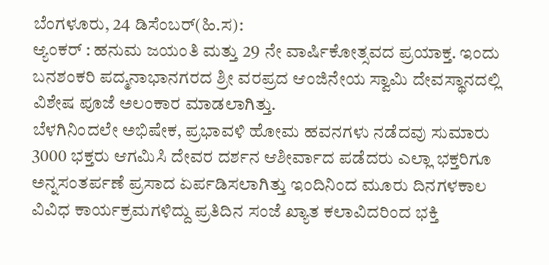ಬೆಂಗಳೂರು, 24 ಡಿಸೆಂಬರ್(ಹಿ.ಸ):
ಆ್ಯಂಕರ್ : ಹನುಮ ಜಯಂತಿ ಮತ್ತು 29 ನೇ ವಾರ್ಷಿಕೋತ್ಸವದ ಪ್ರಯಾಕ್ತ. ಇಂದು ಬನಶಂಕರಿ ಪದ್ಮನಾಭಾನಗರದ ಶ್ರೀ ವರಪ್ರದ ಆಂಜಿನೇಯ ಸ್ವಾಮಿ ದೇವಸ್ಥಾನದಲ್ಲಿ ವಿಶೇಷ ಪೂಜೆ ಅಲಂಕಾರ ಮಾಡಲಾಗಿತ್ತು.
ಬೆಳಗಿನಿಂದಲೇ ಅಭಿಷೇಕ, ಪ್ರಭಾವಳಿ ಹೋಮ ಹವನಗಳು ನಡೆದವು ಸುಮಾರು 3000 ಭಕ್ತರು ಆಗಮಿಸಿ ದೇವರ ದರ್ಶನ ಆಶೀರ್ವಾದ ಪಡೆದರು ಎಲ್ಲಾ ಭಕ್ತರಿಗೂ ಅನ್ನಸಂತರ್ಪಣೆ ಪ್ರಸಾದ ಏರ್ಪಡಿಸಲಾಗಿತ್ತು ಇಂದಿನಿಂದ ಮೂರು ದಿನಗಳಕಾಲ ವಿವಿಧ ಕಾರ್ಯಕ್ರಮಗಳಿದ್ದು ಪ್ರತಿದಿನ ಸಂಜೆ ಖ್ಯಾತ ಕಲಾವಿದರಿಂದ ಭಕ್ತಿ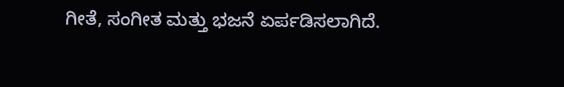ಗೀತೆ, ಸಂಗೀತ ಮತ್ತು ಭಜನೆ ಏರ್ಪಡಿಸಲಾಗಿದೆ.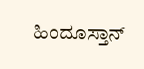ಹಿಂದೂಸ್ತಾನ್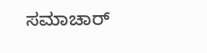ಸಮಾಚಾರ್